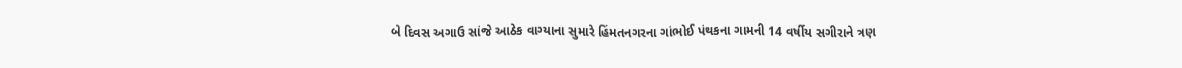બે દિવસ અગાઉ સાંજે આઠેક વાગ્યાના સુમારે હિંમતનગરના ગાંભોઈ પંથકના ગામની 14 વર્ષીય સગીરાને ત્રણ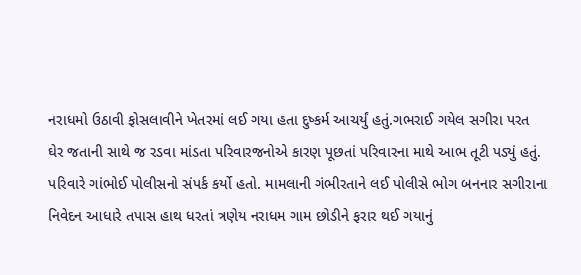નરાધમો ઉઠાવી ફોસલાવીને ખેતરમાં લઈ ગયા હતા દુષ્કર્મ આચર્યું હતું.ગભરાઈ ગયેલ સગીરા પરત ઘેર જતાની સાથે જ રડવા માંડતા પરિવારજનોએ કારણ પૂછતાં પરિવારના માથે આભ તૂટી પડ્યું હતું. પરિવારે ગાંભોઈ પોલીસનો સંપર્ક કર્યો હતો. મામલાની ગંભીરતાને લઈ પોલીસે ભોગ બનનાર સગીરાના નિવેદન આધારે તપાસ હાથ ધરતાં ત્રણેય નરાધમ ગામ છોડીને ફરાર થઈ ગયાનું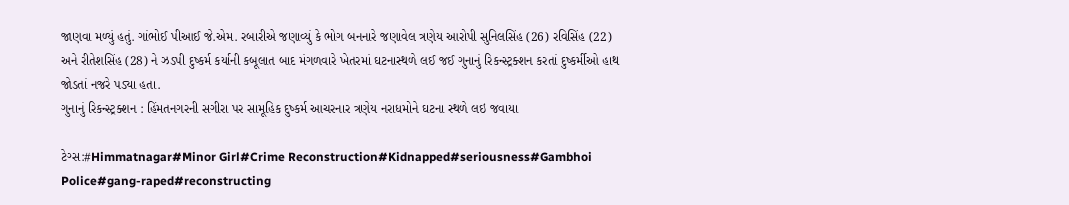જાણવા મળ્યું હતું. ગાંભોઈ પીઆઈ જે.એમ. રબારીએ જણાવ્યું કે ભોગ બનનારે જણાવેલ ત્રણેય આરોપી સુનિલસિંહ (26) રવિસિંહ (22) અને રીતેશસિંહ (28) ને ઝડપી દુષ્કર્મ કર્યાની કબૂલાત બાદ મંગળવારે ખેતરમાં ઘટનાસ્થળે લઈ જઈ ગુનાનું રિકન્સ્ટ્રક્શન કરતાં દુષ્કર્મીઓ હાથ જોડતાં નજરે પડ્યા હતા.
ગુનાનું રિકન્સ્ટ્રક્શન : હિંમતનગરની સગીરા પર સામૂહિક દુષ્કર્મ આચરનાર ત્રણેય નરાધમોને ઘટના સ્થળે લઇ જવાયા

ટેગ્સ:#Himmatnagar#Minor Girl#Crime Reconstruction#Kidnapped#seriousness#Gambhoi Police#gang-raped#reconstructing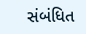સંબંધિત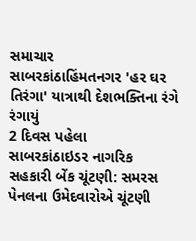સમાચાર
સાબરકાંઠાહિંમતનગર 'હર ઘર તિરંગા' યાત્રાથી દેશભક્તિના રંગે રંગાયું
2 દિવસ પહેલા
સાબરકાંઠાઇડર નાગરિક સહકારી બેંક ચૂંટણી: સમરસ પેનલના ઉમેદવારોએ ચૂંટણી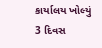કાર્યાલય ખોલ્યું
3 દિવસ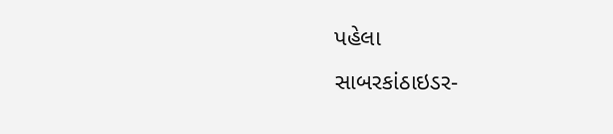પહેલા
સાબરકાંઠાઇડર-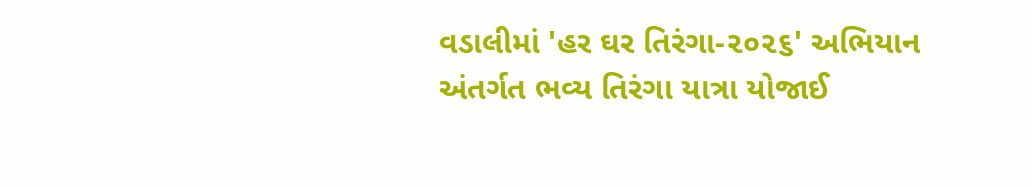વડાલીમાં 'હર ઘર તિરંગા-૨૦૨૬' અભિયાન અંતર્ગત ભવ્ય તિરંગા યાત્રા યોજાઈ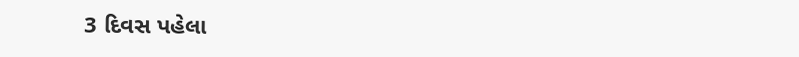3 દિવસ પહેલા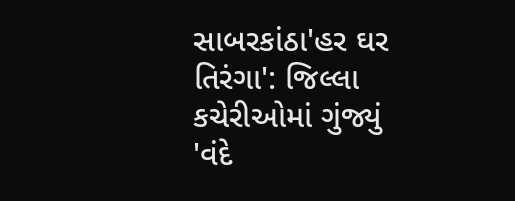સાબરકાંઠા'હર ઘર તિરંગા': જિલ્લા કચેરીઓમાં ગુંજ્યું 'વંદે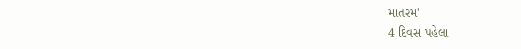માતરમ'
4 દિવસ પહેલા